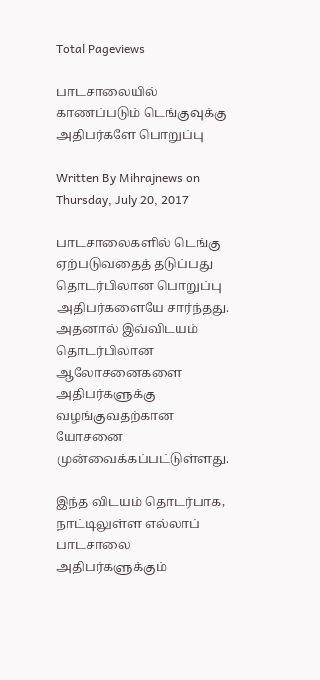Total Pageviews

பாடசாலையில் காணப்படும் டெங்குவுக்கு அதிபர்களே பொறுப்பு

Written By Mihrajnews on Thursday, July 20, 2017

பாடசாலைகளில் டெங்கு ஏற்படுவதைத் தடுப்பது தொடர்பிலான பொறுப்பு அதிபர்களையே சார்ந்தது. அதனால் இவ்விடயம் தொடர்பிலான ஆலோசனைகளை  அதிபர்களுக்கு வழங்குவதற்கான யோசனை முன்வைக்கப்பட்டுள்ளது.

இந்த விடயம் தொடர்பாக, நாட்டிலுள்ள எல்லாப் பாடசாலை அதிபர்களுக்கும்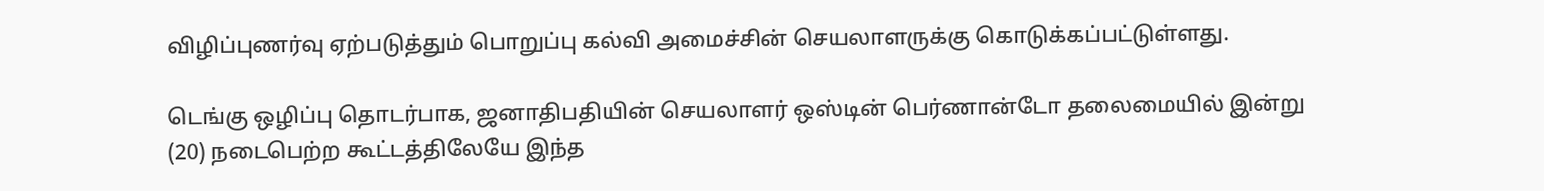விழிப்புணர்வு ஏற்படுத்தும் பொறுப்பு கல்வி அமைச்சின் செயலாளருக்கு கொடுக்கப்பட்டுள்ளது.

டெங்கு ஒழிப்பு தொடர்பாக, ஜனாதிபதியின் செயலாளர் ஒஸ்டின் பெர்ணான்டோ தலைமையில் இன்று (20) நடைபெற்ற கூட்டத்திலேயே இந்த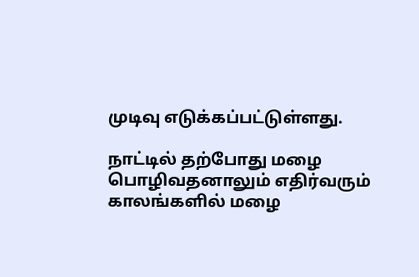முடிவு எடுக்கப்பட்டுள்ளது.

நாட்டில் தற்போது மழை பொழிவதனாலும் எதிர்வரும் காலங்களில் மழை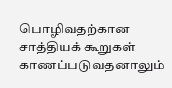பொழிவதற்கான சாத்தியக் கூறுகள் காணப்படுவதனாலும்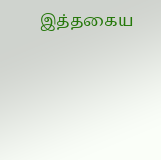இத்தகைய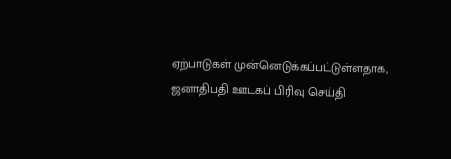ஏற்பாடுகள் முன்னெடுக்கப்பட்டுள்ளதாக, ஜனாதிபதி ஊடகப் பிரிவு செய்தி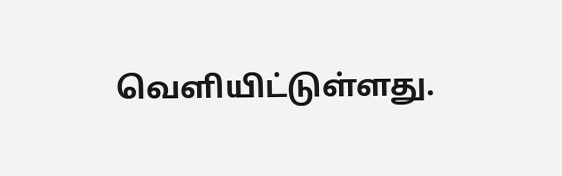வெளியிட்டுள்ளது.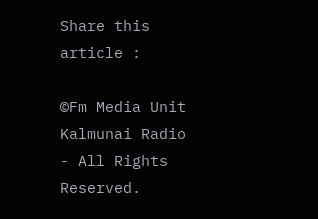Share this article :

©Fm Media Unit Kalmunai Radio - All Rights Reserved.